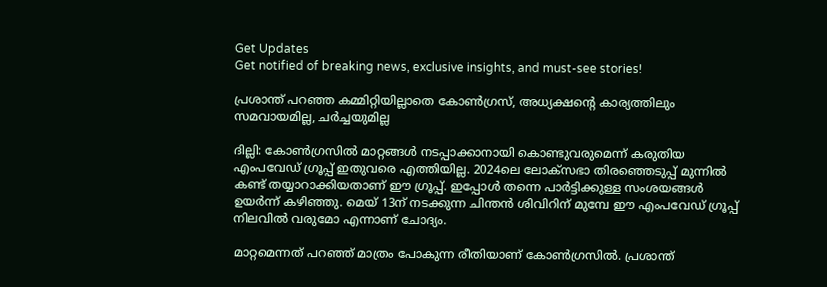Get Updates
Get notified of breaking news, exclusive insights, and must-see stories!

പ്രശാന്ത് പറഞ്ഞ കമ്മിറ്റിയില്ലാതെ കോണ്‍ഗ്രസ്, അധ്യക്ഷന്റെ കാര്യത്തിലും സമവായമില്ല, ചര്‍ച്ചയുമില്ല

ദില്ലി: കോണ്‍ഗ്രസില്‍ മാറ്റങ്ങള്‍ നടപ്പാക്കാനായി കൊണ്ടുവരുമെന്ന് കരുതിയ എംപവേഡ് ഗ്രൂപ്പ് ഇതുവരെ എത്തിയില്ല. 2024ലെ ലോക്‌സഭാ തിരഞ്ഞെടുപ്പ് മുന്നില്‍ കണ്ട് തയ്യാറാക്കിയതാണ് ഈ ഗ്രൂപ്പ്. ഇപ്പോള്‍ തന്നെ പാര്‍ട്ടിക്കുള്ള സംശയങ്ങള്‍ ഉയര്‍ന്ന് കഴിഞ്ഞു. മെയ് 13ന് നടക്കുന്ന ചിന്തന്‍ ശിവിറിന് മുമ്പേ ഈ എംപവേഡ് ഗ്രൂപ്പ് നിലവില്‍ വരുമോ എന്നാണ് ചോദ്യം.

മാറ്റമെന്നത് പറഞ്ഞ് മാത്രം പോകുന്ന രീതിയാണ് കോണ്‍ഗ്രസില്‍. പ്രശാന്ത്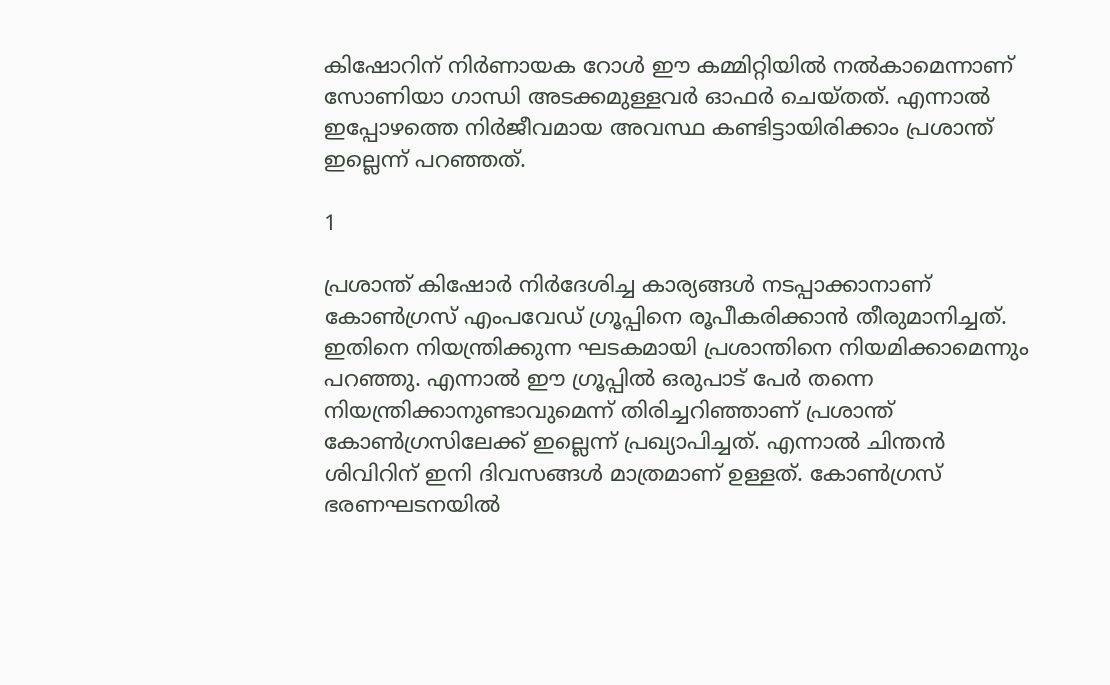കിഷോറിന് നിര്‍ണായക റോള്‍ ഈ കമ്മിറ്റിയില്‍ നല്‍കാമെന്നാണ് സോണിയാ ഗാന്ധി അടക്കമുള്ളവര്‍ ഓഫര്‍ ചെയ്തത്. എന്നാല്‍ ഇപ്പോഴത്തെ നിര്‍ജീവമായ അവസ്ഥ കണ്ടിട്ടായിരിക്കാം പ്രശാന്ത് ഇല്ലെന്ന് പറഞ്ഞത്.

1

പ്രശാന്ത് കിഷോര്‍ നിര്‍ദേശിച്ച കാര്യങ്ങള്‍ നടപ്പാക്കാനാണ് കോണ്‍ഗ്രസ് എംപവേഡ് ഗ്രൂപ്പിനെ രൂപീകരിക്കാന്‍ തീരുമാനിച്ചത്. ഇതിനെ നിയന്ത്രിക്കുന്ന ഘടകമായി പ്രശാന്തിനെ നിയമിക്കാമെന്നും പറഞ്ഞു. എന്നാല്‍ ഈ ഗ്രൂപ്പില്‍ ഒരുപാട് പേര്‍ തന്നെ നിയന്ത്രിക്കാനുണ്ടാവുമെന്ന് തിരിച്ചറിഞ്ഞാണ് പ്രശാന്ത് കോണ്‍ഗ്രസിലേക്ക് ഇല്ലെന്ന് പ്രഖ്യാപിച്ചത്. എന്നാല്‍ ചിന്തന്‍ ശിവിറിന് ഇനി ദിവസങ്ങള്‍ മാത്രമാണ് ഉള്ളത്. കോണ്‍ഗ്രസ് ഭരണഘടനയില്‍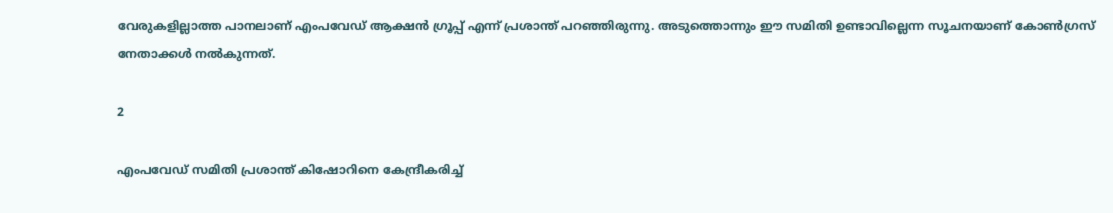വേരുകളില്ലാത്ത പാനലാണ് എംപവേഡ് ആക്ഷന്‍ ഗ്രൂപ്പ് എന്ന് പ്രശാന്ത് പറഞ്ഞിരുന്നു. അടുത്തൊന്നും ഈ സമിതി ഉണ്ടാവില്ലെന്ന സൂചനയാണ് കോണ്‍ഗ്രസ് നേതാക്കള്‍ നല്‍കുന്നത്.

2

എംപവേഡ് സമിതി പ്രശാന്ത് കിഷോറിനെ കേന്ദ്രീകരിച്ച്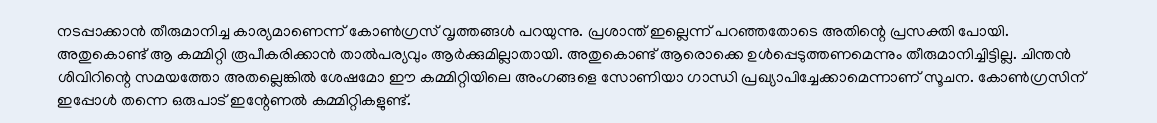നടപ്പാക്കാന്‍ തീരുമാനിച്ച കാര്യമാണെന്ന് കോണ്‍ഗ്രസ് വൃത്തങ്ങള്‍ പറയുന്നു. പ്രശാന്ത് ഇല്ലെന്ന് പറഞ്ഞതോടെ അതിന്റെ പ്രസക്തി പോയി. അതുകൊണ്ട് ആ കമ്മിറ്റി രൂപീകരിക്കാന്‍ താല്‍പര്യവും ആര്‍ക്കുമില്ലാതായി. അതുകൊണ്ട് ആരൊക്കെ ഉള്‍പ്പെടുത്തണമെന്നും തീരുമാനിച്ചിട്ടില്ല. ചിന്തന്‍ ശിവിറിന്റെ സമയത്തോ അതല്ലെങ്കില്‍ ശേഷമോ ഈ കമ്മിറ്റിയിലെ അംഗങ്ങളെ സോണിയാ ഗാന്ധി പ്രഖ്യാപിച്ചേക്കാമെന്നാണ് സൂചന. കോണ്‍ഗ്രസിന് ഇപ്പോള്‍ തന്നെ ഒരുപാട് ഇന്റേണല്‍ കമ്മിറ്റികളുണ്ട്.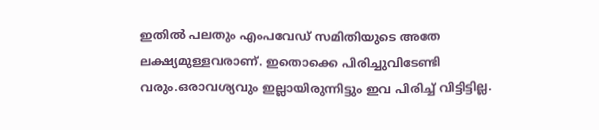ഇതില്‍ പലതും എംപവേഡ് സമിതിയുടെ അതേ ലക്ഷ്യമുള്ളവരാണ്. ഇതൊക്കെ പിരിച്ചുവിടേണ്ടി വരും.ഒരാവശ്യവും ഇല്ലായിരുന്നിട്ടും ഇവ പിരിച്ച് വിട്ടിട്ടില്ല.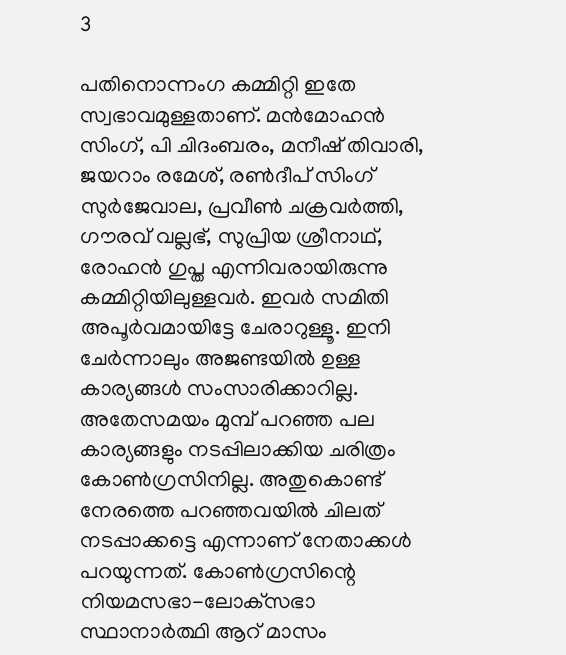3

പതിനൊന്നംഗ കമ്മിറ്റി ഇതേ സ്വഭാവമുള്ളതാണ്. മന്‍മോഹന്‍ സിംഗ്, പി ചിദംബരം, മനീഷ് തിവാരി, ജയറാം രമേശ്, രണ്‍ദീപ് സിംഗ് സുര്‍ജേവാല, പ്രവീണ്‍ ചക്രവര്‍ത്തി, ഗൗരവ് വല്ലഭ്, സുപ്രിയ ശ്രീനാഥ്, രോഹന്‍ ഗുപ്ത എന്നിവരായിരുന്നു കമ്മിറ്റിയിലുള്ളവര്‍. ഇവര്‍ സമിതി അപൂര്‍വമായിട്ടേ ചേരാറുള്ളൂ. ഇനി ചേര്‍ന്നാലും അജണ്ടയില്‍ ഉള്ള കാര്യങ്ങള്‍ സംസാരിക്കാറില്ല. അതേസമയം മുമ്പ് പറഞ്ഞ പല കാര്യങ്ങളും നടപ്പിലാക്കിയ ചരിത്രം കോണ്‍ഗ്രസിനില്ല. അതുകൊണ്ട് നേരത്തെ പറഞ്ഞവയില്‍ ചിലത് നടപ്പാക്കട്ടെ എന്നാണ് നേതാക്കള്‍ പറയുന്നത്. കോണ്‍ഗ്രസിന്റെ നിയമസഭാ-ലോക്‌സഭാ സ്ഥാനാര്‍ത്ഥി ആറ് മാസം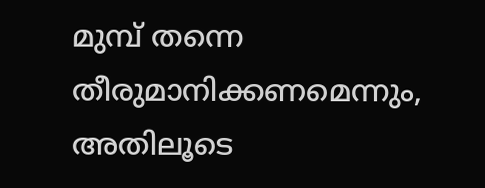മുമ്പ് തന്നെ തീരുമാനിക്കണമെന്നും, അതിലൂടെ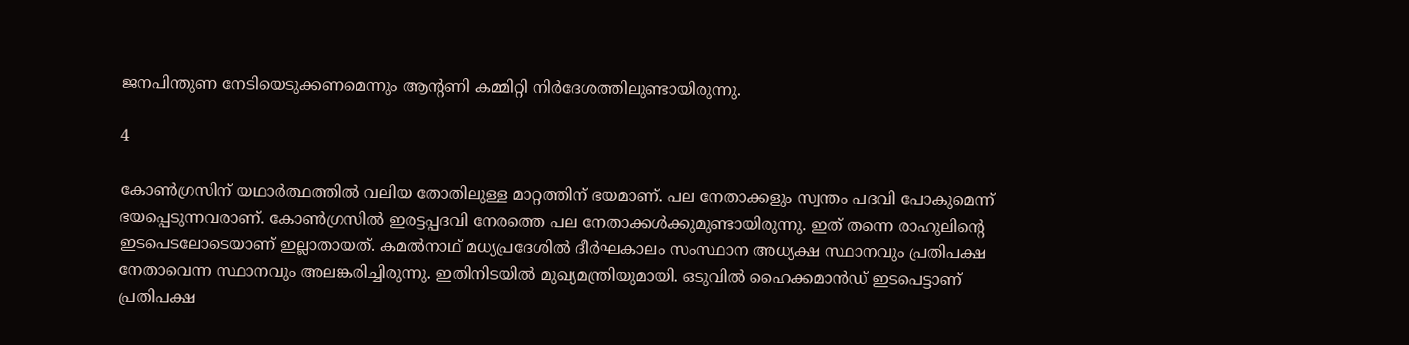ജനപിന്തുണ നേടിയെടുക്കണമെന്നും ആന്റണി കമ്മിറ്റി നിര്‍ദേശത്തിലുണ്ടായിരുന്നു.

4

കോണ്‍ഗ്രസിന് യഥാര്‍ത്ഥത്തില്‍ വലിയ തോതിലുള്ള മാറ്റത്തിന് ഭയമാണ്. പല നേതാക്കളും സ്വന്തം പദവി പോകുമെന്ന് ഭയപ്പെടുന്നവരാണ്. കോണ്‍ഗ്രസില്‍ ഇരട്ടപ്പദവി നേരത്തെ പല നേതാക്കള്‍ക്കുമുണ്ടായിരുന്നു. ഇത് തന്നെ രാഹുലിന്റെ ഇടപെടലോടെയാണ് ഇല്ലാതായത്. കമല്‍നാഥ് മധ്യപ്രദേശില്‍ ദീര്‍ഘകാലം സംസ്ഥാന അധ്യക്ഷ സ്ഥാനവും പ്രതിപക്ഷ നേതാവെന്ന സ്ഥാനവും അലങ്കരിച്ചിരുന്നു. ഇതിനിടയില്‍ മുഖ്യമന്ത്രിയുമായി. ഒടുവില്‍ ഹൈക്കമാന്‍ഡ് ഇടപെട്ടാണ് പ്രതിപക്ഷ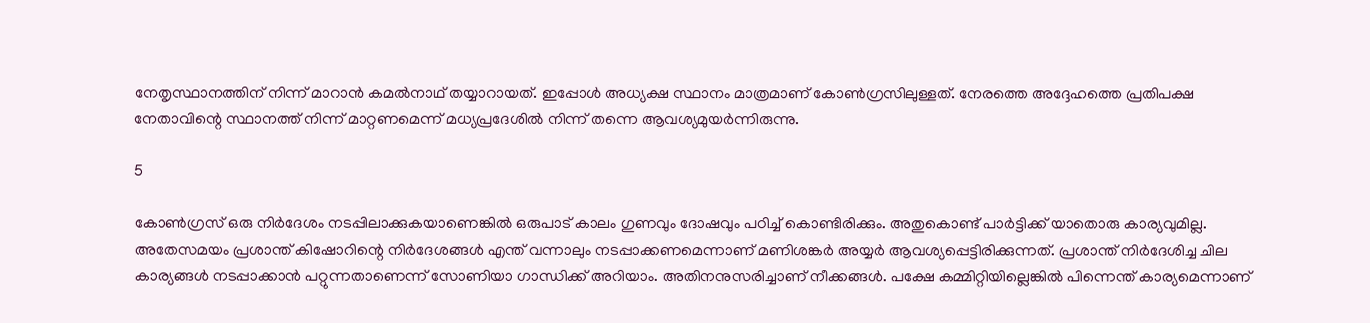നേതൃസ്ഥാനത്തിന് നിന്ന് മാറാന്‍ കമല്‍നാഥ് തയ്യാറായത്. ഇപ്പോള്‍ അധ്യക്ഷ സ്ഥാനം മാത്രമാണ് കോണ്‍ഗ്രസിലുള്ളത്. നേരത്തെ അദ്ദേഹത്തെ പ്രതിപക്ഷ നേതാവിന്റെ സ്ഥാനത്ത് നിന്ന് മാറ്റണമെന്ന് മധ്യപ്രദേശില്‍ നിന്ന് തന്നെ ആവശ്യമുയര്‍ന്നിരുന്നു.

5

കോണ്‍ഗ്രസ് ഒരു നിര്‍ദേശം നടപ്പിലാക്കുകയാണെങ്കില്‍ ഒരുപാട് കാലം ഗുണവും ദോഷവും പഠിച്ച് കൊണ്ടിരിക്കും. അതുകൊണ്ട് പാര്‍ട്ടിക്ക് യാതൊരു കാര്യവുമില്ല. അതേസമയം പ്രശാന്ത് കിഷോറിന്റെ നിര്‍ദേശങ്ങള്‍ എന്ത് വന്നാലും നടപ്പാക്കണമെന്നാണ് മണിശങ്കര്‍ അയ്യര്‍ ആവശ്യപ്പെട്ടിരിക്കുന്നത്. പ്രശാന്ത് നിര്‍ദേശിച്ച ചില കാര്യങ്ങള്‍ നടപ്പാക്കാന്‍ പറ്റുന്നതാണെന്ന് സോണിയാ ഗാന്ധിക്ക് അറിയാം. അതിനനുസരിച്ചാണ് നീക്കങ്ങള്‍. പക്ഷേ കമ്മിറ്റിയില്ലെങ്കില്‍ പിന്നെന്ത് കാര്യമെന്നാണ്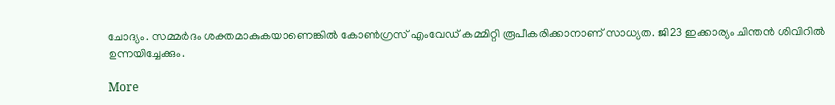ചോദ്യം. സമ്മര്‍ദം ശക്തമാകുകയാണെങ്കില്‍ കോണ്‍ഗ്രസ് എംവേഡ് കമ്മിറ്റി രൂപീകരിക്കാനാണ് സാധ്യത. ജി23 ഇക്കാര്യം ചിന്തന്‍ ശിവിറില്‍ ഉന്നയിച്ചേക്കും.

More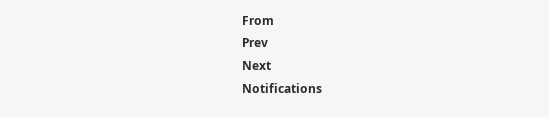From
Prev
Next
Notifications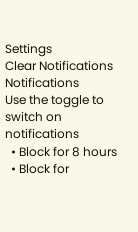Settings
Clear Notifications
Notifications
Use the toggle to switch on notifications
  • Block for 8 hours
  • Block for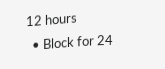12 hours
  • Block for 24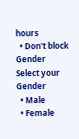hours
  • Don't block
Gender
Select your Gender
  • Male
  • Female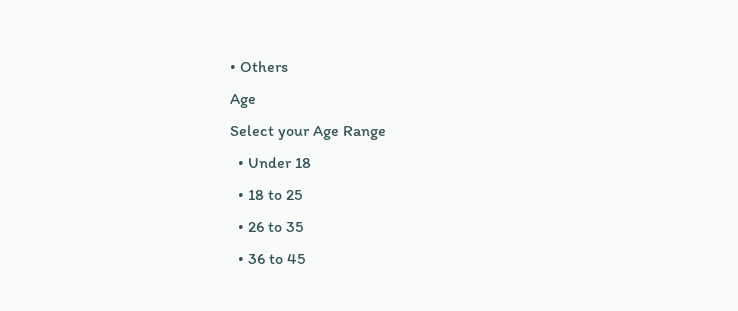• Others
Age
Select your Age Range
  • Under 18
  • 18 to 25
  • 26 to 35
  • 36 to 45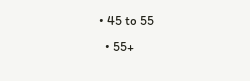• 45 to 55
  • 55+